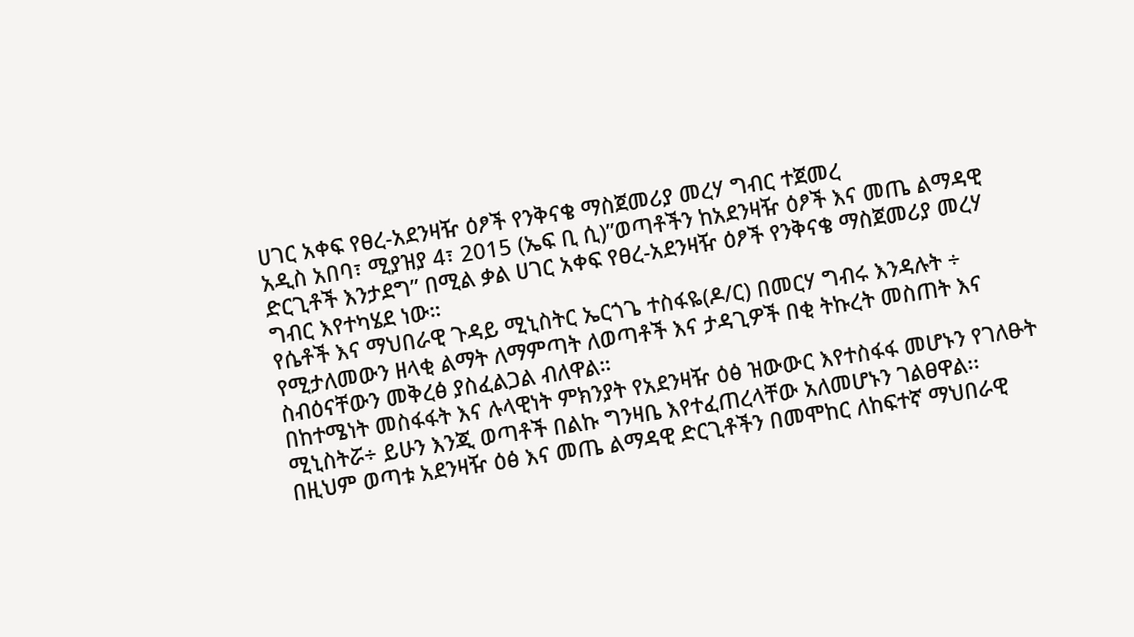ሀገር አቀፍ የፀረ-አደንዛዥ ዕፆች የንቅናቄ ማስጀመሪያ መረሃ ግብር ተጀመረ
አዲስ አበባ፣ ሚያዝያ 4፣ 2015 (ኤፍ ቢ ሲ)”ወጣቶችን ከአደንዛዥ ዕፆች እና መጤ ልማዳዊ ድርጊቶች እንታደግ” በሚል ቃል ሀገር አቀፍ የፀረ-አደንዛዥ ዕፆች የንቅናቄ ማስጀመሪያ መረሃ ግብር እየተካሄደ ነው።
የሴቶች እና ማህበራዊ ጉዳይ ሚኒስትር ኤርጎጌ ተስፋዬ(ዶ/ር) በመርሃ ግብሩ እንዳሉት ÷ የሚታለመውን ዘላቂ ልማት ለማምጣት ለወጣቶች እና ታዳጊዎች በቂ ትኩረት መስጠት እና ስብዕናቸውን መቅረፅ ያስፈልጋል ብለዋል።
በከተሜነት መስፋፋት እና ሉላዊነት ምክንያት የአደንዛዥ ዕፅ ዝውውር እየተስፋፋ መሆኑን የገለፁት ሚኒስትሯ÷ ይሁን እንጂ ወጣቶች በልኩ ግንዛቤ እየተፈጠረላቸው አለመሆኑን ገልፀዋል፡፡
በዚህም ወጣቱ አደንዛዥ ዕፅ እና መጤ ልማዳዊ ድርጊቶችን በመሞከር ለከፍተኛ ማህበራዊ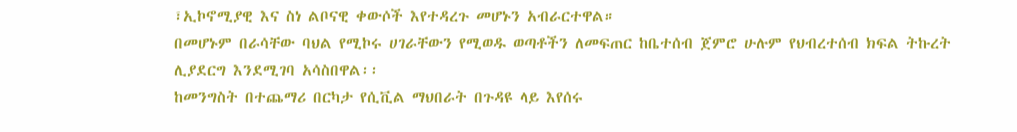፣ኢኮኖሚያዊ እና ስነ ልቦናዊ ቀውሶች እየተዳረጉ መሆኑን አብራርተዋል።
በመሆኑም በራሳቸው ባህል የሚኮሩ ሀገራቸውን የሚወዱ ወጣቶችን ለመፍጠር ከቤተሰብ ጀምሮ ሁሉም የህብረተሰብ ክፍል ትኩረት ሊያደርግ እንደሚገባ አሳስበዋል፡፡
ከመንግስት በተጨማሪ በርካታ የሲቪል ማህበራት በጉዳዩ ላይ እየሰሩ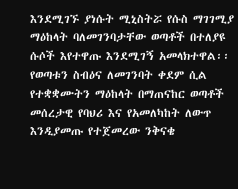እንደሚገኙ ያነሱት ሚኒስትሯ የሱስ ማገገሚያ ማዕከላት ባለመገንባታቸው ወጣቶች በተለያዩ ሱሶች እየተዋጡ እንደሚገኝ አመላክተዋል፡፡
የወጣቱን ስብዕና ለመገንባት ቀደም ሲል የተቋቋሙትን ማዕከላት በማጠናከር ወጣቶች መሰረታዊ የባህሪ እና የአመለካከት ለውጥ እንዲያመጡ የተጀመረው ንቅናቄ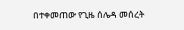በተቀመጠው የጊዜ ሰሌዳ መሰረት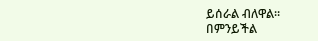ይሰራል ብለዋል።
በምንይችል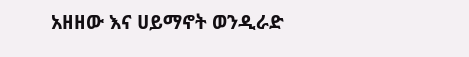አዘዘው እና ሀይማኖት ወንዲራድ